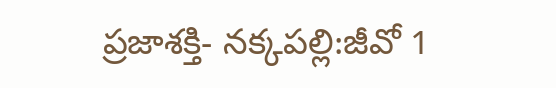ప్రజాశక్తి- నక్కపల్లి:జీవో 1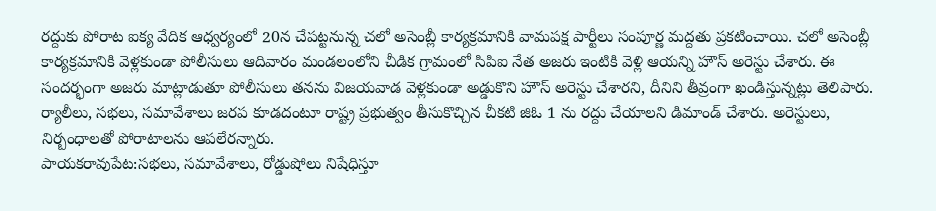రద్దుకు పోరాట ఐక్య వేదిక ఆధ్వర్యంలో 20న చేపట్టనున్న చలో అసెంబ్లీ కార్యక్రమానికి వామపక్ష పార్టీలు సంపూర్ణ మద్దతు ప్రకటించాయి. చలో అసెంబ్లీ కార్యక్రమానికి వెళ్లకుండా పోలీసులు ఆదివారం మండలంలోని చీడిక గ్రామంలో సిపిఐ నేత అజరు ఇంటికి వెళ్లి ఆయన్ని హౌస్ అరెస్టు చేశారు. ఈ సందర్భంగా అజరు మాట్లాడుతూ పోలీసులు తనను విజయవాడ వెళ్లకుండా అడ్డుకొని హౌస్ అరెస్టు చేశారని, దీనిని తీవ్రంగా ఖండిస్తున్నట్లు తెలిపారు. ర్యాలీలు, సభలు, సమావేశాలు జరప కూడదంటూ రాష్ట్ర ప్రభుత్వం తీసుకొచ్చిన చీకటి జిఓ 1 ను రద్దు చేయాలని డిమాండ్ చేశారు. అరెస్టులు, నిర్బంధాలతో పోరాటాలను ఆపలేరన్నారు.
పాయకరావుపేట:సభలు, సమావేశాలు, రోడ్డుషోలు నిషేధిస్తూ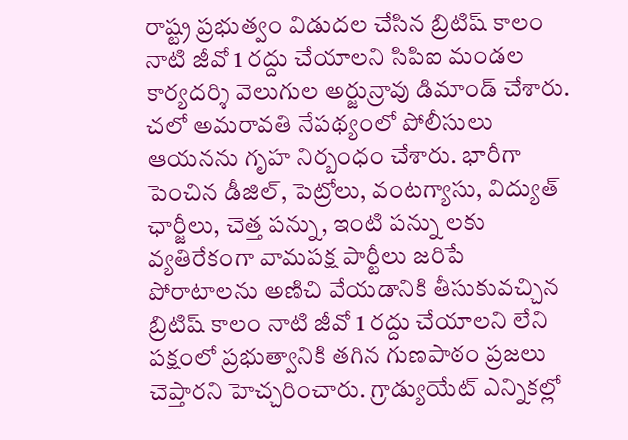రాష్ట్ర ప్రభుత్వం విడుదల చేసిన బ్రిటిష్ కాలం నాటి జీవో 1 రద్దు చేయాలని సిపిఐ మండల కార్యదర్శి వెలుగుల అర్జున్రావు డిమాండ్ చేశారు. చలో అమరావతి నేపథ్యంలో పోలీసులు ఆయనను గృహ నిర్బంధం చేశారు. భారీగా పెంచిన డీజిల్, పెట్రోలు, వంటగ్యాసు, విద్యుత్ ఛార్జీలు, చెత్త పన్ను, ఇంటి పన్ను లకు వ్యతిరేకంగా వామపక్ష పార్టీలు జరిపే పోరాటాలను అణిచి వేయడానికి తీసుకువచ్చిన బ్రిటిష్ కాలం నాటి జీవో 1 రద్దు చేయాలని లేని పక్షంలో ప్రభుత్వానికి తగిన గుణపాఠం ప్రజలు చెప్తారని హెచ్చరించారు. గ్రాడ్యుయేట్ ఎన్నికల్లో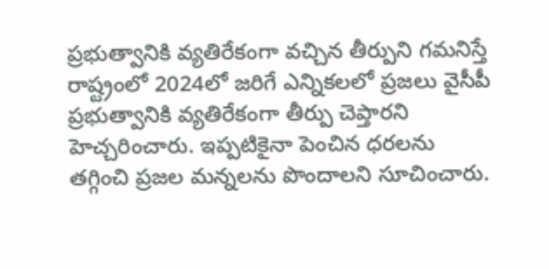ప్రభుత్వానికి వ్యతిరేకంగా వచ్చిన తీర్పుని గమనిస్తే రాష్ట్రంలో 2024లో జరిగే ఎన్నికలలో ప్రజలు వైసీపీ ప్రభుత్వానికి వ్యతిరేకంగా తీర్పు చెప్తారని హెచ్చరించారు. ఇప్పటికైనా పెంచిన ధరలను తగ్గించి ప్రజల మన్నలను పొందాలని సూచించారు.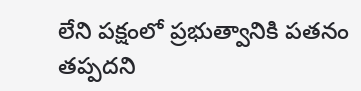లేని పక్షంలో ప్రభుత్వానికి పతనం తప్పదని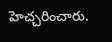హెచ్చరించారు.